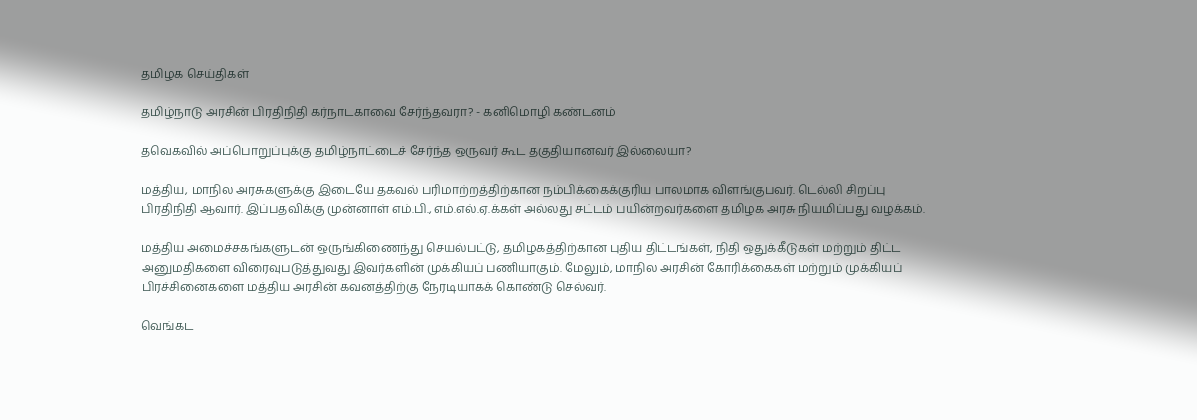தமிழக செய்திகள்

தமிழ்நாடு அரசின் பிரதிநிதி கர்நாடகாவை சேர்ந்தவரா? - கனிமொழி கண்டனம்

தவெகவில் அப்பொறுப்புக்கு தமிழ்நாட்டைச் சேர்ந்த ஒருவர் கூட தகுதியானவர் இல்லையா?

மத்திய, மாநில அரசுகளுக்கு இடையே தகவல் பரிமாற்றத்திற்கான நம்பிக்கைக்குரிய பாலமாக விளங்குபவர். டெல்லி சிறப்பு பிரதிநிதி ஆவார். இப்பதவிக்கு முன்னாள் எம்.பி., எம்.எல்.ஏ.க்கள் அல்லது சட்டம் பயின்றவர்களை தமிழக அரசு நியமிப்பது வழக்கம்.

மத்திய அமைச்சகங்களுடன் ஒருங்கிணைந்து செயல்பட்டு, தமிழகத்திற்கான புதிய திட்டங்கள், நிதி ஒதுக்கீடுகள் மற்றும் திட்ட அனுமதிகளை விரைவுபடுத்துவது இவர்களின் முக்கியப் பணியாகும். மேலும், மாநில அரசின் கோரிக்கைகள் மற்றும் முக்கியப் பிரச்சினைகளை மத்திய அரசின் கவனத்திற்கு நேரடியாகக் கொண்டு செல்வர்.

வெங்கட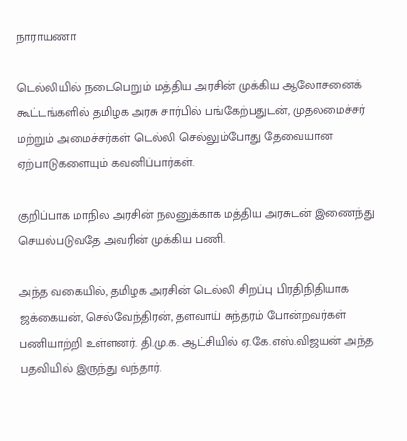நாராயணா

டெல்லியில் நடைபெறும் மத்திய அரசின் முக்கிய ஆலோசனைக் கூட்டங்களில் தமிழக அரசு சார்பில் பங்கேற்பதுடன், முதலமைச்சர் மற்றும் அமைச்சர்கள் டெல்லி செல்லும்போது தேவையான ஏற்பாடுகளையும் கவனிப்பார்கள்.

குறிப்பாக மாநில அரசின் நலனுக்காக மத்திய அரசுடன் இணைந்து செயல்படுவதே அவரின் முக்கிய பணி.

அந்த வகையில், தமிழக அரசின் டெல்லி சிறப்பு பிரதிநிதியாக ஜக்கையன், செல்வேந்திரன், தளவாய் சுந்தரம் போன்றவர்கள் பணியாற்றி உள்ளனர். தி.மு.க. ஆட்சியில் ஏ.கே.எஸ்.விஜயன் அந்த பதவியில் இருந்து வந்தார்.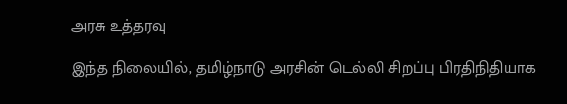அரசு உத்தரவு

இந்த நிலையில், தமிழ்நாடு அரசின் டெல்லி சிறப்பு பிரதிநிதியாக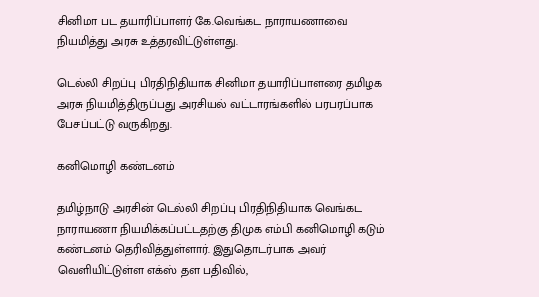சினிமா பட தயாரிப்பாளர் கே.வெங்கட நாராயணாவை நியமித்து அரசு உத்தரவிட்டுள்ளது.

டெல்லி சிறப்பு பிரதிநிதியாக சினிமா தயாரிப்பாளரை தமிழக அரசு நியமித்திருப்பது அரசியல் வட்டாரங்களில் பரபரப்பாக பேசப்பட்டு வருகிறது.

கனிமொழி கண்டனம்

தமிழ்நாடு அரசின் டெல்லி சிறப்பு பிரதிநிதியாக வெங்கட நாராயணா நியமிக்கப்பட்டதற்கு திமுக எம்பி கனிமொழி கடும் கண்டனம் தெரிவித்துள்ளார். இதுதொடர்பாக அவர் வெளியிட்டுள்ள எக்ஸ் தள பதிவில்,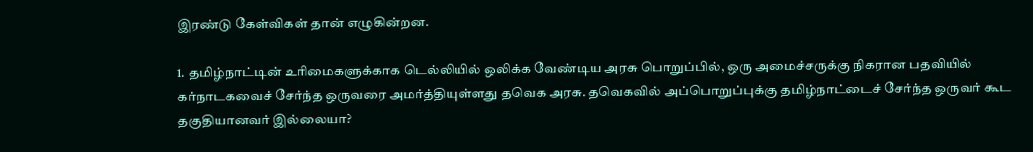இரண்டு கேள்விகள் தான் எழுகின்றன.

1. தமிழ்நாட்டின் உரிமைகளுக்காக டெல்லியில் ஒலிக்க வேண்டிய அரசு பொறுப்பில், ஒரு அமைச்சருக்கு நிகரான பதவியில் கர்நாடகவைச் சேர்ந்த ஒருவரை அமர்த்தியுள்ளது தவெக அரசு. தவெகவில் அப்பொறுப்புக்கு தமிழ்நாட்டைச் சேர்ந்த ஒருவர் கூட தகுதியானவர் இல்லையா?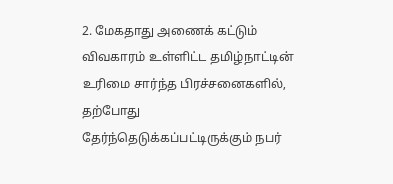2. மேகதாது அணைக் கட்டும் விவகாரம் உள்ளிட்ட தமிழ்நாட்டின் உரிமை சார்ந்த பிரச்சனைகளில், தற்போது தேர்ந்தெடுக்கப்பட்டிருக்கும் நபர்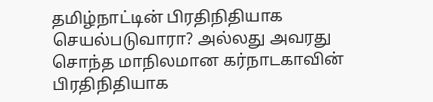தமிழ்நாட்டின் பிரதிநிதியாக செயல்படுவாரா? அல்லது அவரது சொந்த மாநிலமான கர்நாடகாவின் பிரதிநிதியாக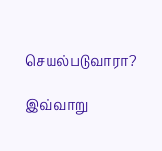செயல்படுவாரா?

இவ்வாறு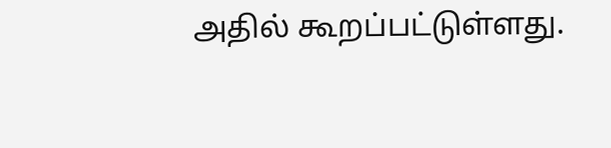அதில் கூறப்பட்டுள்ளது.